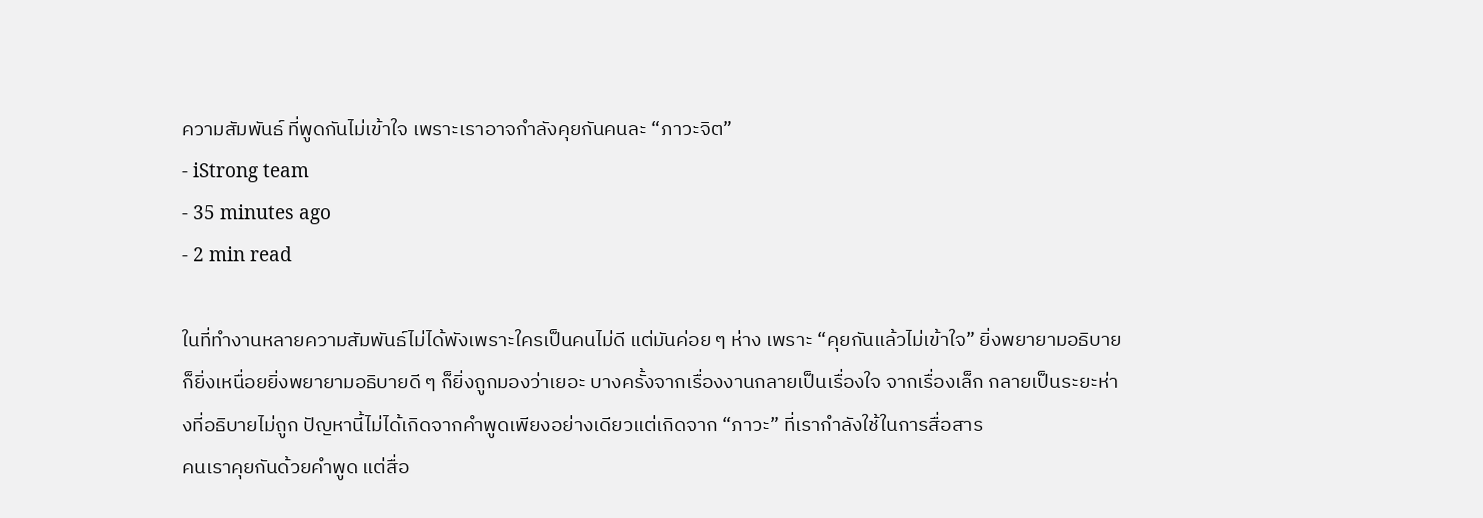ความสัมพันธ์ ที่พูดกันไม่เข้าใจ เพราะเราอาจกำลังคุยกันคนละ “ภาวะจิต”
- iStrong team
- 35 minutes ago
- 2 min read

ในที่ทำงานหลายความสัมพันธ์ไม่ได้พังเพราะใครเป็นคนไม่ดี แต่มันค่อย ๆ ห่าง เพราะ “คุยกันแล้วไม่เข้าใจ” ยิ่งพยายามอธิบาย ก็ยิ่งเหนื่อยยิ่งพยายามอธิบายดี ๆ ก็ยิ่งถูกมองว่าเยอะ บางครั้งจากเรื่องงานกลายเป็นเรื่องใจ จากเรื่องเล็ก กลายเป็นระยะห่างที่อธิบายไม่ถูก ปัญหานี้ไม่ได้เกิดจากคำพูดเพียงอย่างเดียวแต่เกิดจาก “ภาวะ” ที่เรากำลังใช้ในการสื่อสาร
คนเราคุยกันด้วยคำพูด แต่สื่อ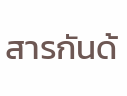สารกันด้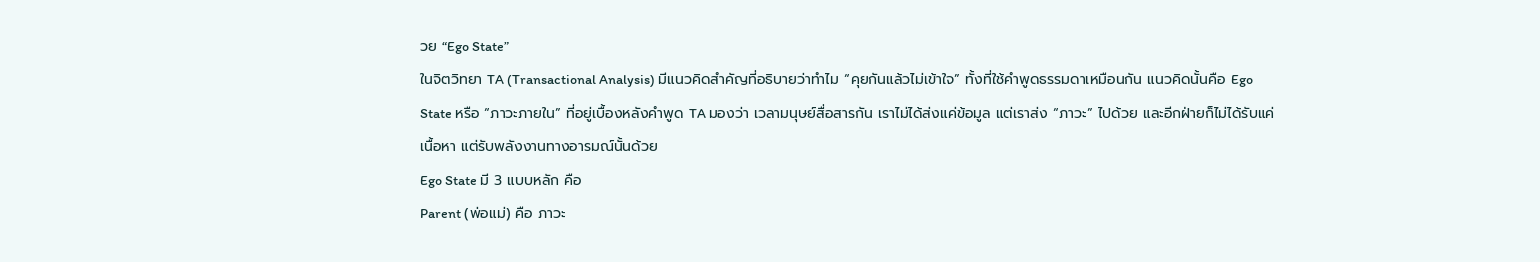วย “Ego State”
ในจิตวิทยา TA (Transactional Analysis) มีแนวคิดสำคัญที่อธิบายว่าทำไม “คุยกันแล้วไม่เข้าใจ” ทั้งที่ใช้คำพูดธรรมดาเหมือนกัน แนวคิดนั้นคือ Ego State หรือ “ภาวะภายใน” ที่อยู่เบื้องหลังคำพูด TA มองว่า เวลามนุษย์สื่อสารกัน เราไม่ได้ส่งแค่ข้อมูล แต่เราส่ง “ภาวะ” ไปด้วย และอีกฝ่ายก็ไม่ได้รับแค่เนื้อหา แต่รับพลังงานทางอารมณ์นั้นด้วย
Ego State มี 3 แบบหลัก คือ
Parent (พ่อแม่) คือ ภาวะ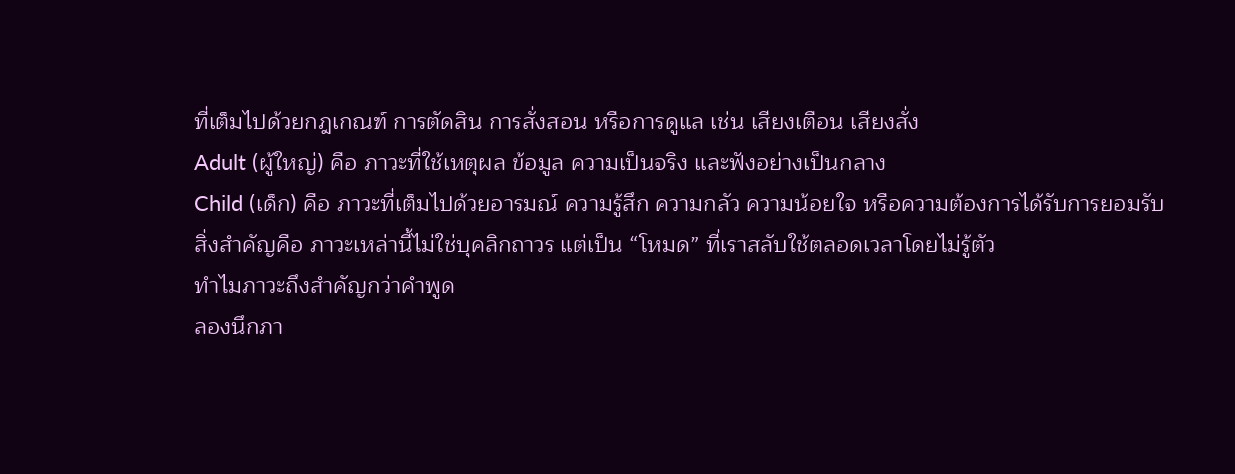ที่เต็มไปด้วยกฎเกณฑ์ การตัดสิน การสั่งสอน หรือการดูแล เช่น เสียงเตือน เสียงสั่ง
Adult (ผู้ใหญ่) คือ ภาวะที่ใช้เหตุผล ข้อมูล ความเป็นจริง และฟังอย่างเป็นกลาง
Child (เด็ก) คือ ภาวะที่เต็มไปด้วยอารมณ์ ความรู้สึก ความกลัว ความน้อยใจ หรือความต้องการได้รับการยอมรับ
สิ่งสำคัญคือ ภาวะเหล่านี้ไม่ใช่บุคลิกถาวร แต่เป็น “โหมด” ที่เราสลับใช้ตลอดเวลาโดยไม่รู้ตัว
ทำไมภาวะถึงสำคัญกว่าคำพูด
ลองนึกภา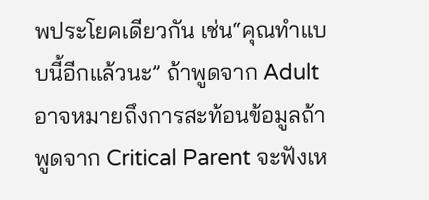พประโยคเดียวกัน เช่น“คุณทำแบบนี้อีกแล้วนะ” ถ้าพูดจาก Adult อาจหมายถึงการสะท้อนข้อมูลถ้าพูดจาก Critical Parent จะฟังเห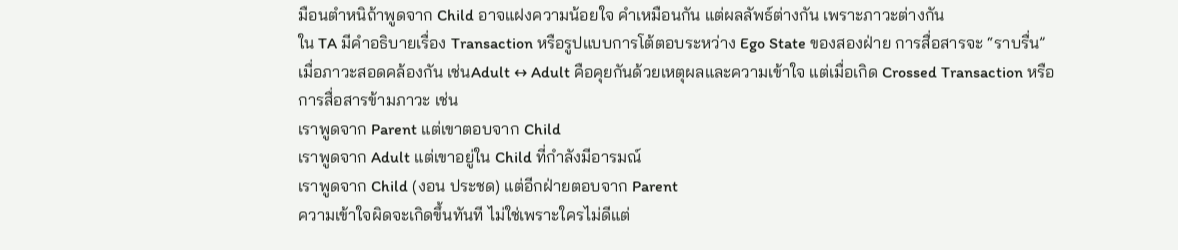มือนตำหนิถ้าพูดจาก Child อาจแฝงความน้อยใจ คำเหมือนกัน แต่ผลลัพธ์ต่างกัน เพราะภาวะต่างกัน
ใน TA มีคำอธิบายเรื่อง Transaction หรือรูปแบบการโต้ตอบระหว่าง Ego State ของสองฝ่าย การสื่อสารจะ “ราบรื่น” เมื่อภาวะสอดคล้องกัน เช่นAdult ↔ Adult คือคุยกันด้วยเหตุผลและความเข้าใจ แต่เมื่อเกิด Crossed Transaction หรือการสื่อสารข้ามภาวะ เช่น
เราพูดจาก Parent แต่เขาตอบจาก Child
เราพูดจาก Adult แต่เขาอยู่ใน Child ที่กำลังมีอารมณ์
เราพูดจาก Child (งอน ประชด) แต่อีกฝ่ายตอบจาก Parent
ความเข้าใจผิดจะเกิดขึ้นทันที ไม่ใช่เพราะใครไม่ดีแต่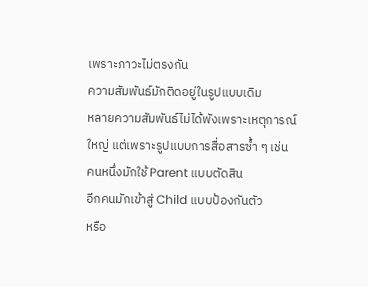เพราะภาวะไม่ตรงกัน
ความสัมพันธ์มักติดอยู่ในรูปแบบเดิม
หลายความสัมพันธ์ไม่ได้พังเพราะเหตุการณ์ใหญ่ แต่เพราะรูปแบบการสื่อสารซ้ำ ๆ เช่น
คนหนึ่งมักใช้ Parent แบบตัดสิน
อีกคนมักเข้าสู่ Child แบบป้องกันตัว
หรือ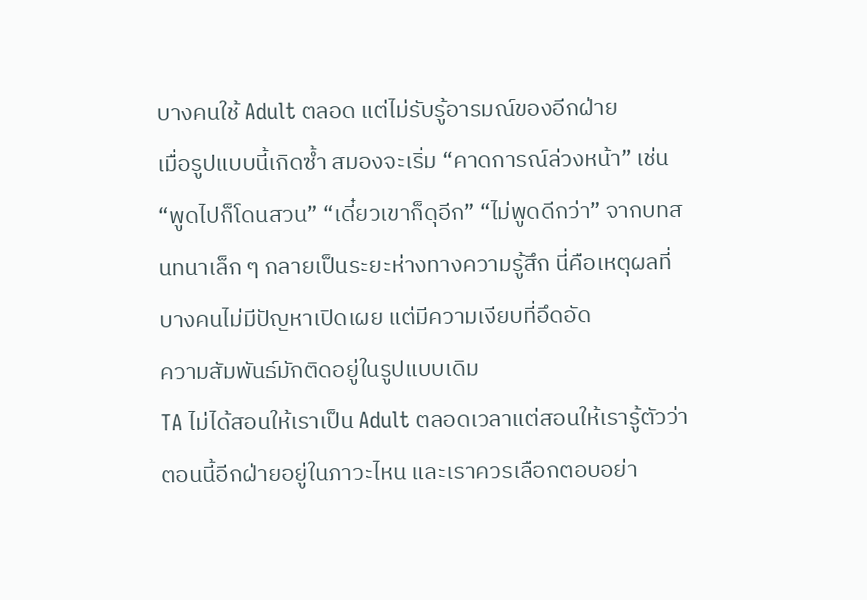บางคนใช้ Adult ตลอด แต่ไม่รับรู้อารมณ์ของอีกฝ่าย
เมื่อรูปแบบนี้เกิดซ้ำ สมองจะเริ่ม “คาดการณ์ล่วงหน้า” เช่น “พูดไปก็โดนสวน” “เดี๋ยวเขาก็ดุอีก” “ไม่พูดดีกว่า” จากบทสนทนาเล็ก ๆ กลายเป็นระยะห่างทางความรู้สึก นี่คือเหตุผลที่บางคนไม่มีปัญหาเปิดเผย แต่มีความเงียบที่อึดอัด
ความสัมพันธ์มักติดอยู่ในรูปแบบเดิม
TA ไม่ได้สอนให้เราเป็น Adult ตลอดเวลาแต่สอนให้เรารู้ตัวว่า ตอนนี้อีกฝ่ายอยู่ในภาวะไหน และเราควรเลือกตอบอย่า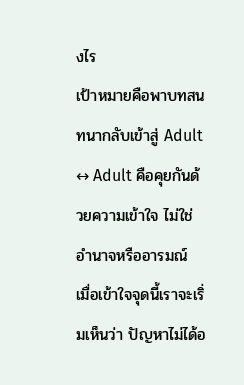งไร
เป้าหมายคือพาบทสนทนากลับเข้าสู่ Adult ↔ Adult คือคุยกันด้วยความเข้าใจ ไม่ใช่อำนาจหรืออารมณ์ เมื่อเข้าใจจุดนี้เราจะเริ่มเห็นว่า ปัญหาไม่ได้อ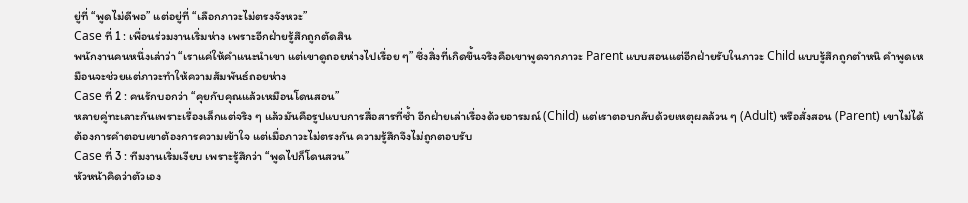ยู่ที่ “พูดไม่ดีพอ” แต่อยู่ที่ “เลือกภาวะไม่ตรงจังหวะ”
Case ที่ 1 : เพื่อนร่วมงานเริ่มห่าง เพราะอีกฝ่ายรู้สึกถูกตัดสิน
พนักงานคนหนึ่งเล่าว่า “เราแค่ให้คำแนะนำเขา แต่เขาดูถอยห่างไปเรื่อย ๆ” ซึ่งสิ่งที่เกิดขึ้นจริงคือเขาพูดจากภาวะ Parent แบบสอนแต่อีกฝ่ายรับในภาวะ Child แบบรู้สึกถูกตำหนิ คำพูดเหมือนจะช่วยแต่ภาวะทำให้ความสัมพันธ์ถอยห่าง
Case ที่ 2 : คนรักบอกว่า “คุยกับคุณแล้วเหมือนโดนสอน”
หลายคู่ทะเลาะกันเพราะเรื่องเล็กแต่จริง ๆ แล้วมันคือรูปแบบการสื่อสารที่ซ้ำ อีกฝ่ายเล่าเรื่องด้วยอารมณ์ (Child) แต่เราตอบกลับด้วยเหตุผลล้วน ๆ (Adult) หรือสั่งสอน (Parent) เขาไม่ได้ต้องการคำตอบเขาต้องการความเข้าใจ แต่เมื่อภาวะไม่ตรงกัน ความรู้สึกจึงไม่ถูกตอบรับ
Case ที่ 3 : ทีมงานเริ่มเงียบ เพราะรู้สึกว่า “พูดไปก็โดนสวน”
หัวหน้าคิดว่าตัวเอง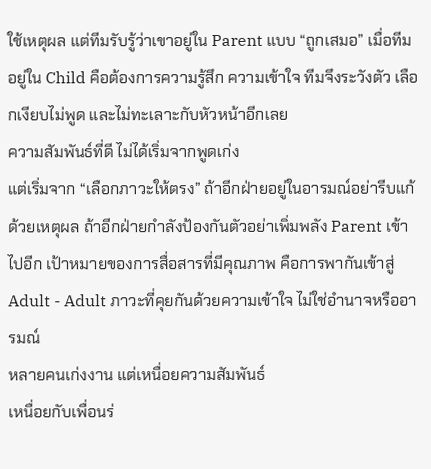ใช้เหตุผล แต่ทีมรับรู้ว่าเขาอยู่ใน Parent แบบ “ถูกเสมอ” เมื่อทีมอยู่ใน Child คือต้องการความรู้สึก ความเข้าใจ ทีมจึงระวังตัว เลือกเงียบไม่พูด และไม่ทะเลาะกับหัวหน้าอีกเลย
ความสัมพันธ์ที่ดี ไม่ได้เริ่มจากพูดเก่ง
แต่เริ่มจาก “เลือกภาวะให้ตรง” ถ้าอีกฝ่ายอยู่ในอารมณ์อย่ารีบแก้ด้วยเหตุผล ถ้าอีกฝ่ายกำลังป้องกันตัวอย่าเพิ่มพลัง Parent เข้าไปอีก เป้าหมายของการสื่อสารที่มีคุณภาพ คือการพากันเข้าสู่ Adult - Adult ภาวะที่คุยกันด้วยความเข้าใจ ไม่ใช่อำนาจหรืออารมณ์
หลายคนเก่งงาน แต่เหนื่อยความสัมพันธ์
เหนื่อยกับเพื่อนร่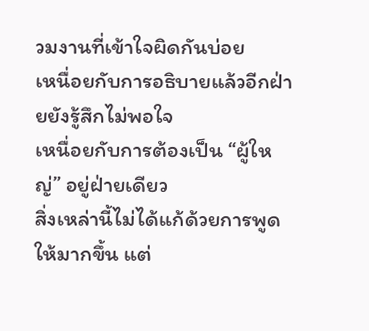วมงานที่เข้าใจผิดกันบ่อย
เหนื่อยกับการอธิบายแล้วอีกฝ่ายยังรู้สึกไม่พอใจ
เหนื่อยกับการต้องเป็น “ผู้ใหญ่” อยู่ฝ่ายเดียว
สิ่งเหล่านี้ไม่ได้แก้ด้วยการพูดให้มากขึ้น แต่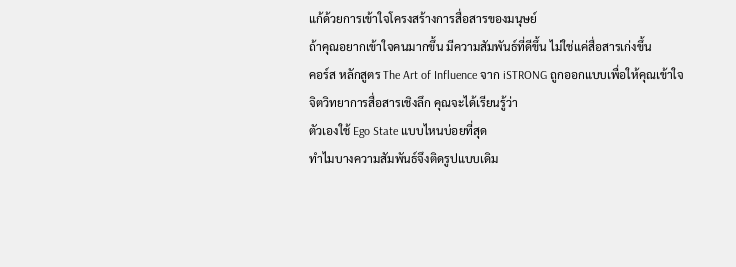แก้ด้วยการเข้าใจโครงสร้างการสื่อสารของมนุษย์
ถ้าคุณอยากเข้าใจคนมากขึ้น มีความสัมพันธ์ที่ดีขึ้น ไม่ใช่แค่สื่อสารเก่งขึ้น
คอร์ส หลักสูตร The Art of Influence จาก iSTRONG ถูกออกแบบเพื่อให้คุณเข้าใจจิตวิทยาการสื่อสารเชิงลึก คุณจะได้เรียนรู้ว่า
ตัวเองใช้ Ego State แบบไหนบ่อยที่สุด
ทำไมบางความสัมพันธ์จึงติดรูปแบบเดิม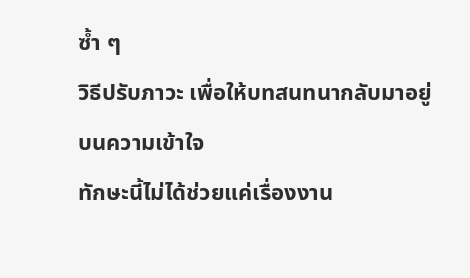ซ้ำ ๆ
วิธีปรับภาวะ เพื่อให้บทสนทนากลับมาอยู่บนความเข้าใจ
ทักษะนี้ไม่ได้ช่วยแค่เรื่องงาน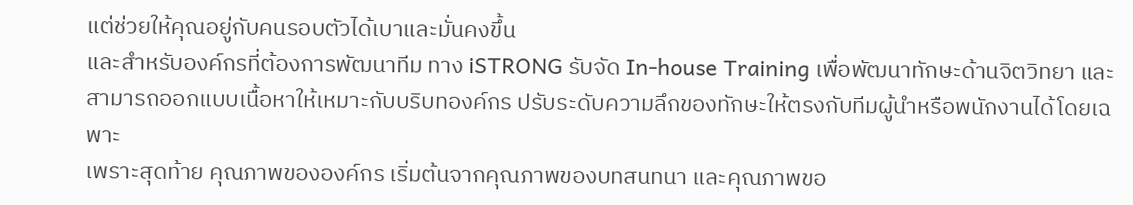แต่ช่วยให้คุณอยู่กับคนรอบตัวได้เบาและมั่นคงขึ้น
และสำหรับองค์กรที่ต้องการพัฒนาทีม ทาง iSTRONG รับจัด In-house Training เพื่อพัฒนาทักษะด้านจิตวิทยา และสามารถออกแบบเนื้อหาให้เหมาะกับบริบทองค์กร ปรับระดับความลึกของทักษะให้ตรงกับทีมผู้นำหรือพนักงานได้โดยเฉพาะ
เพราะสุดท้าย คุณภาพขององค์กร เริ่มต้นจากคุณภาพของบทสนทนา และคุณภาพขอ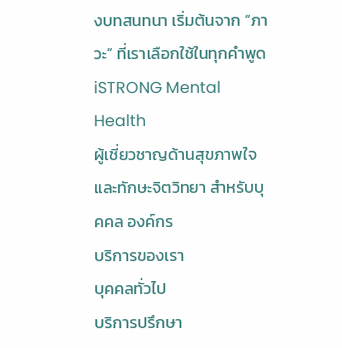งบทสนทนา เริ่มต้นจาก “ภาวะ” ที่เราเลือกใช้ในทุกคำพูด
iSTRONG Mental Health
ผู้เชี่ยวชาญด้านสุขภาพใจและทักษะจิตวิทยา สำหรับบุคคล องค์กร
บริการของเรา
บุคคลทั่วไป
บริการปรึกษา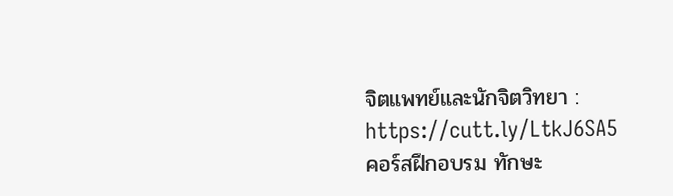จิตแพทย์และนักจิตวิทยา : https://cutt.ly/LtkJ6SA5
คอร์สฝึกอบรม ทักษะ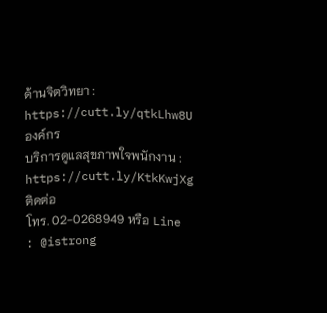ด้านจิตวิทยา : https://cutt.ly/qtkLhw8U
องค์กร
บริการดูแลสุขภาพใจพนักงาน : https://cutt.ly/KtkKwjXg
ติดต่อ
โทร. 02-0268949 หรือ Line : @istrong